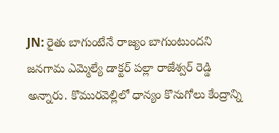JN: రైతు బాగుంటేనే రాజ్యం బాగుంటుందని జనగామ ఎమ్మెల్యే డాక్టర్ పల్లా రాజేశ్వర్ రెడ్డి అన్నారు. కొమురవెల్లిలో ధాన్యం కొనుగోలు కేంద్రాన్ని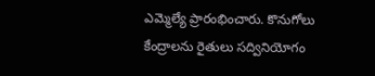ఎమ్మెల్యే ప్రారంభించారు. కొనుగోలు కేంద్రాలను రైతులు సద్వినియోగం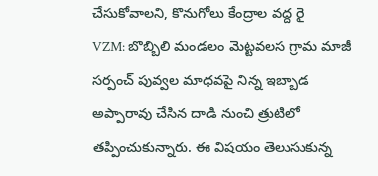చేసుకోవాలని, కొనుగోలు కేంద్రాల వద్ద రై
VZM: బొబ్బిలి మండలం మెట్టవలస గ్రామ మాజీ సర్పంచ్ పువ్వల మాధవపై నిన్న ఇబ్బాడ అప్పారావు చేసిన దాడి నుంచి త్రుటిలో తప్పించుకున్నారు. ఈ విషయం తెలుసుకున్న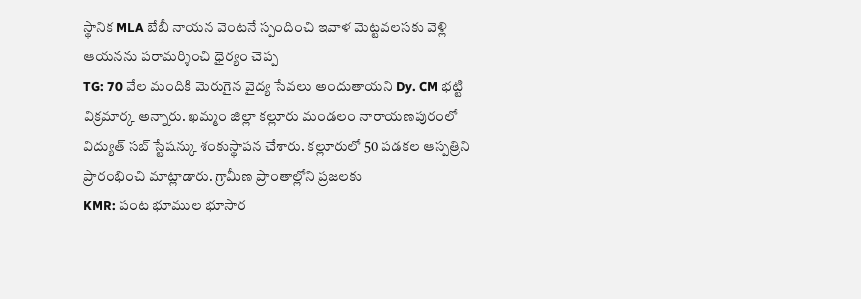స్థానిక MLA బేబీ నాయన వెంటనే స్పందించి ఇవాళ మెట్టవలసకు వెళ్లి ఆయనను పరామర్శించి ధైర్యం చెప్ప
TG: 70 వేల మందికి మెరుగైన వైద్య సేవలు అందుతాయని Dy. CM భట్టి విక్రమార్క అన్నారు. ఖమ్మం జిల్లా కల్లూరు మండలం నారాయణపురంలో విద్యుత్ సబ్ స్టేషన్కు శంకుస్థాపన చేశారు. కల్లూరులో 50 పడకల ఆస్పత్రిని ప్రారంభించి మాట్లాడారు. గ్రామీణ ప్రాంతాల్లోని ప్రజలకు
KMR: పంట భూముల భూసార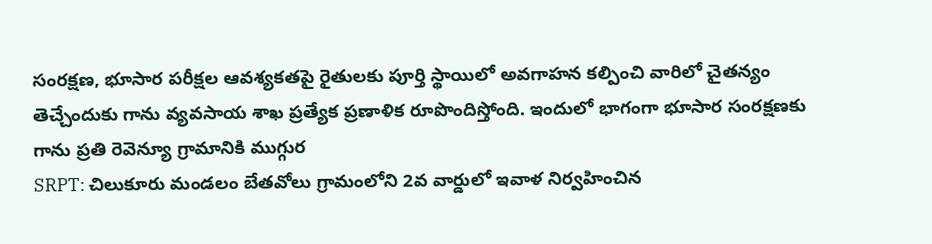సంరక్షణ, భూసార పరీక్షల ఆవశ్యకతపై రైతులకు పూర్తి స్థాయిలో అవగాహన కల్పించి వారిలో చైతన్యం తెచ్చేందుకు గాను వ్యవసాయ శాఖ ప్రత్యేక ప్రణాళిక రూపొందిస్తోంది. ఇందులో భాగంగా భూసార సంరక్షణకు గాను ప్రతి రెవెన్యూ గ్రామానికి ముగ్గుర
SRPT: చిలుకూరు మండలం బేతవోలు గ్రామంలోని 2వ వార్డులో ఇవాళ నిర్వహించిన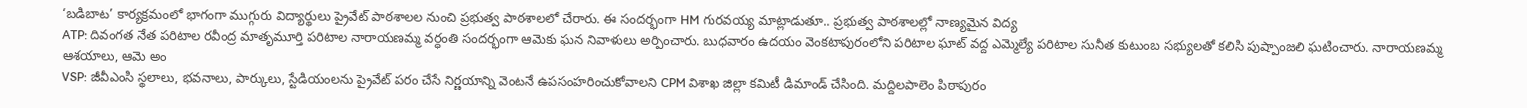‘బడిబాట’ కార్యక్రమంలో భాగంగా ముగ్గురు విద్యార్థులు ప్రైవేట్ పాఠశాలల నుంచి ప్రభుత్వ పాఠశాలలో చేరారు. ఈ సందర్భంగా HM గురవయ్య మాట్లాడుతూ.. ప్రభుత్వ పాఠశాలల్లో నాణ్యమైన విద్య
ATP: దివంగత నేత పరిటాల రవీంద్ర మాతృమూర్తి పరిటాల నారాయణమ్మ వర్ధంతి సందర్భంగా ఆమెకు ఘన నివాళులు అర్పించారు. బుధవారం ఉదయం వెంకటాపురంలోని పరిటాల ఘాట్ వద్ద ఎమ్మెల్యే పరిటాల సునీత కుటుంబ సభ్యులతో కలిసి పుష్పాంజలి ఘటించారు. నారాయణమ్మ ఆశయాలు, ఆమె అం
VSP: జీవీఎంసి స్థలాలు, భవనాలు, పార్కులు, స్టేడియంలను ప్రైవేట్ పరం చేసే నిర్ణయాన్ని వెంటనే ఉపసంహరించుకోవాలని CPM విశాఖ జిల్లా కమిటీ డిమాండ్ చేసింది. మద్దిలపాలెం పిఠాపురం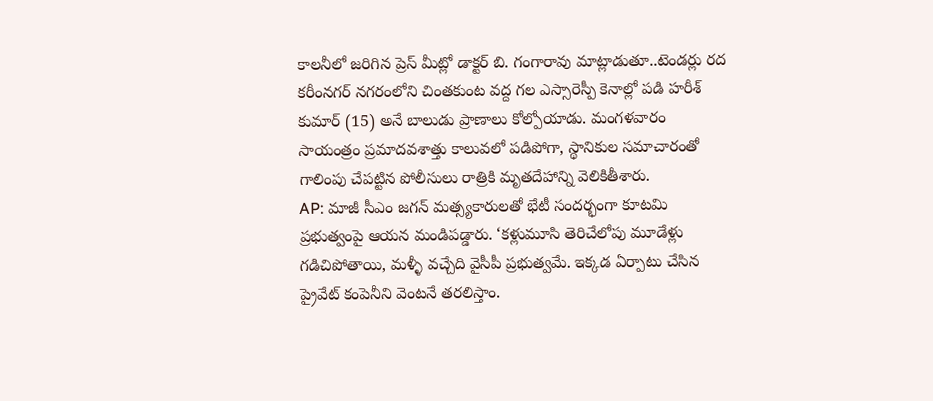కాలనీలో జరిగిన ప్రెస్ మీట్లో డాక్టర్ బి. గంగారావు మాట్లాడుతూ..టెండర్లు రద
కరీంనగర్ నగరంలోని చింతకుంట వద్ద గల ఎస్సారెస్పీ కెనాల్లో పడి హరీశ్ కుమార్ (15) అనే బాలుడు ప్రాణాలు కోల్పోయాడు. మంగళవారం సాయంత్రం ప్రమాదవశాత్తు కాలువలో పడిపోగా, స్థానికుల సమాచారంతో గాలింపు చేపట్టిన పోలీసులు రాత్రికి మృతదేహాన్ని వెలికితీశారు.
AP: మాజీ సీఎం జగన్ మత్స్యకారులతో భేటీ సందర్భంగా కూటమి ప్రభుత్వంపై ఆయన మండిపడ్డారు. ‘కళ్లుమూసి తెరిచేలోపు మూడేళ్లు గడిచిపోతాయి, మళ్ళీ వచ్చేది వైసీపీ ప్రభుత్వమే. ఇక్కడ ఏర్పాటు చేసిన ప్రైవేట్ కంపెనీని వెంటనే తరలిస్తాం.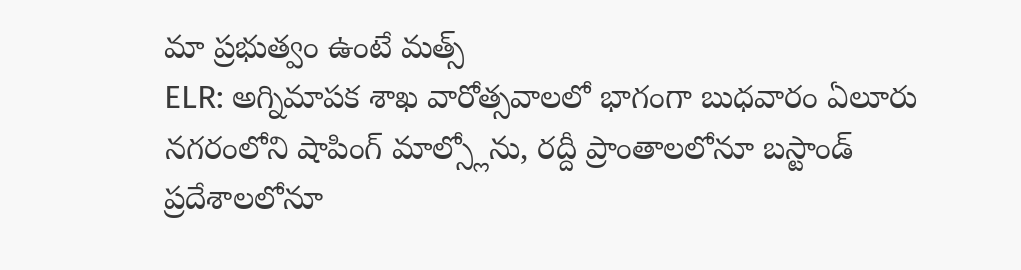మా ప్రభుత్వం ఉంటే మత్స్
ELR: అగ్నిమాపక శాఖ వారోత్సవాలలో భాగంగా బుధవారం ఏలూరు నగరంలోని షాపింగ్ మాల్స్లోను, రద్దీ ప్రాంతాలలోనూ బస్టాండ్ ప్రదేశాలలోనూ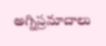అగ్నిప్రమాదాలు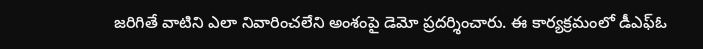జరిగితే వాటిని ఎలా నివారించలేని అంశంపై డెమో ప్రదర్శించారు. ఈ కార్యక్రమంలో డీఎఫ్ఓ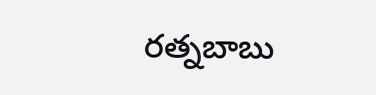రత్నబాబు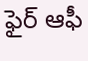ఫైర్ ఆఫీ